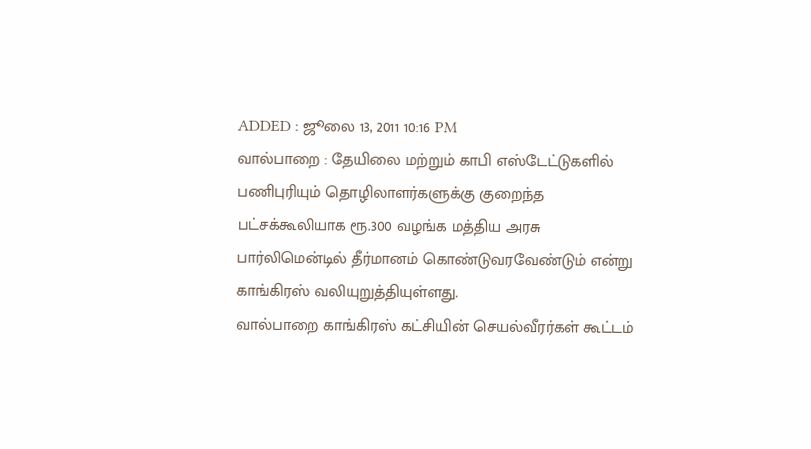ADDED : ஜூலை 13, 2011 10:16 PM
வால்பாறை : தேயிலை மற்றும் காபி எஸ்டேட்டுகளில் பணிபுரியும் தொழிலாளர்களுக்கு குறைந்த பட்சக்கூலியாக ரூ.300 வழங்க மத்திய அரசு பார்லிமென்டில் தீர்மானம் கொண்டுவரவேண்டும் என்று காங்கிரஸ் வலியுறுத்தியுள்ளது.
வால்பாறை காங்கிரஸ் கட்சியின் செயல்வீரர்கள் கூட்டம்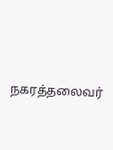நகரத்தலைவர்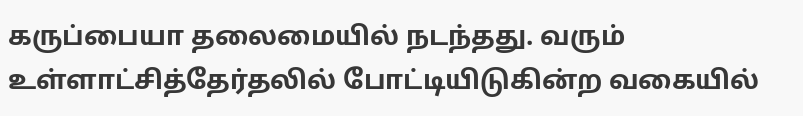கருப்பையா தலைமையில் நடந்தது. வரும் உள்ளாட்சித்தேர்தலில் போட்டியிடுகின்ற வகையில்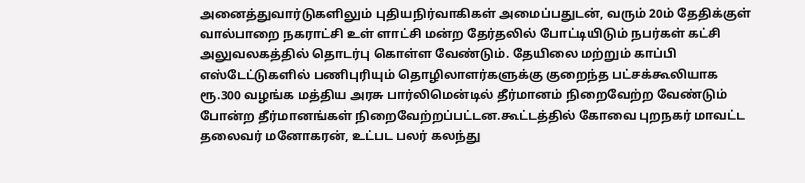அனைத்துவார்டுகளிலும் புதியநிர்வாகிகள் அமைப்பதுடன், வரும் 20ம் தேதிக்குள் வால்பாறை நகராட்சி உள் ளாட்சி மன்ற தேர்தலில் போட்டியிடும் நபர்கள் கட்சி அலுவலகத்தில் தொடர்பு கொள்ள வேண்டும். தேயிலை மற்றும் காப்பி எஸ்டேட்டுகளில் பணிபுரியும் தொழிலாளர்களுக்கு குறைந்த பட்சக்கூலியாக ரூ.300 வழங்க மத்திய அரசு பார்லிமென்டில் தீர்மானம் நிறைவேற்ற வேண்டும் போன்ற தீர்மானங்கள் நிறைவேற்றப்பட்டன.கூட்டத்தில் கோவை புறநகர் மாவட்ட தலைவர் மனோகரன், உட்பட பலர் கலந்து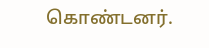கொண்டனர்.